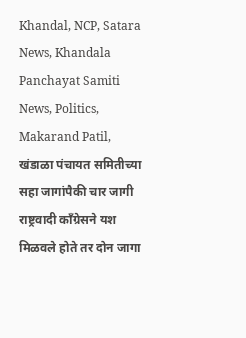Khandal, NCP, Satara News, Khandala Panchayat Samiti News, Politics, Makarand Patil,
खंडाळा पंचायत समितीच्या सहा जागांपैकी चार जागी राष्ट्रवादी काँग्रेसने यश मिळवले होते तर दोन जागा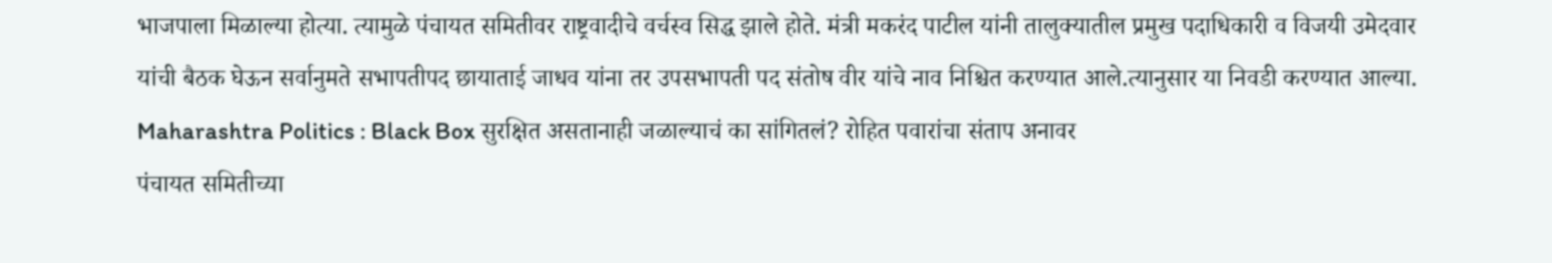भाजपाला मिळाल्या होत्या. त्यामुळे पंचायत समितीवर राष्ट्रवादीचे वर्चस्व सिद्ध झाले होते. मंत्री मकरंद पाटील यांनी तालुक्यातील प्रमुख पदाधिकारी व विजयी उमेदवार यांची बैठक घेऊन सर्वानुमते सभापतीपद छायाताई जाधव यांना तर उपसभापती पद संतोष वीर यांचे नाव निश्चित करण्यात आले.त्यानुसार या निवडी करण्यात आल्या.
Maharashtra Politics : Black Box सुरक्षित असतानाही जळाल्याचं का सांगितलं? रोहित पवारांचा संताप अनावर
पंचायत समितीच्या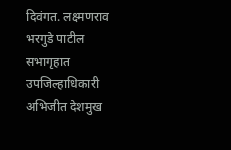दिवंगत. लक्ष्मणराव भरगुडे पाटील सभागृहात उपजिल्हाधिकारी अभिजीत देशमुख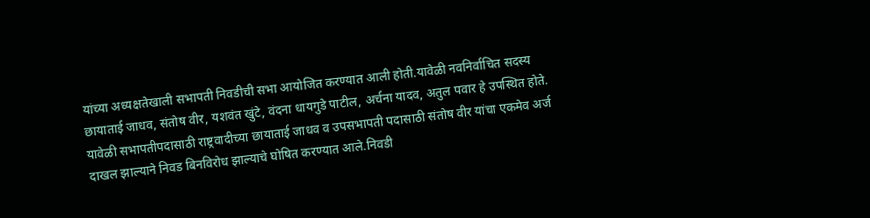यांच्या अध्यक्षतेखाली सभापती निवडीची सभा आयोजित करण्यात आली होती.यावेळी नवनिर्वाचित सदस्य छायाताई जाधव, संतोष वीर, यशवंत खुंटे, वंदना धायगुडे पाटील, अर्चना यादव, अतुल पवार हे उपस्थित होते. यावेळी सभापतीपदासाठी राष्ट्रवादीच्या छायाताई जाधव व उपसभापती पदासाठी संतोष वीर यांचा एकमेव अर्ज दाखल झाल्याने निवड बिनविरोध झाल्याचे घोषित करण्यात आले.निवडी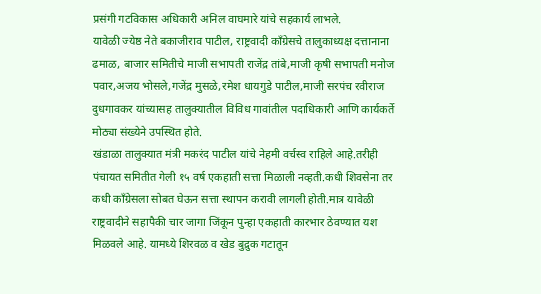प्रसंगी गटविकास अधिकारी अनिल वाघमारे यांचे सहकार्य लाभले.
यावेळी ज्येष्ठ नेते बकाजीराव पाटील, राष्ट्रवादी काँग्रेसचे तालुकाध्यक्ष दत्तानाना ढमाळ, बाजार समितीचे माजी सभापती राजेंद्र तांबे,माजी कृषी सभापती मनोज पवार,अजय भोसले,गजेंद्र मुसळे,रमेश धायगुडे पाटील,माजी सरपंच रवीराज दुधगावकर यांच्यासह तालुक्यातील विविध गावांतील पदाधिकारी आणि कार्यकर्ते मोठ्या संख्येने उपस्थित होते.
खंडाळा तालुक्यात मंत्री मकरंद पाटील यांचे नेहमी वर्चस्व राहिले आहे.तरीही पंचायत समितीत गेली १५ वर्ष एकहाती सत्ता मिळाली नव्हती.कधी शिवसेना तर कधी काँग्रेसला सोबत घेऊन सत्ता स्थापन करावी लागली होती.मात्र यावेळी राष्ट्रवादीने सहापैकी चार जागा जिंकून पुन्हा एकहाती कारभार ठेवण्यात यश मिळवले आहे. यामध्ये शिरवळ व खेड बुद्रुक गटातून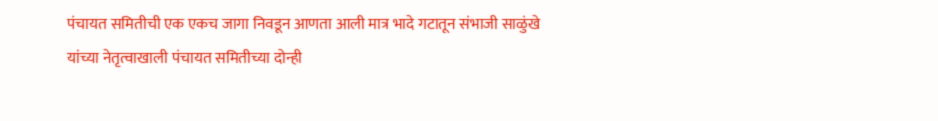पंचायत समितीची एक एकच जागा निवडून आणता आली मात्र भादे गटातून संभाजी साळुंखे यांच्या नेतृत्वाखाली पंचायत समितीच्या दोन्ही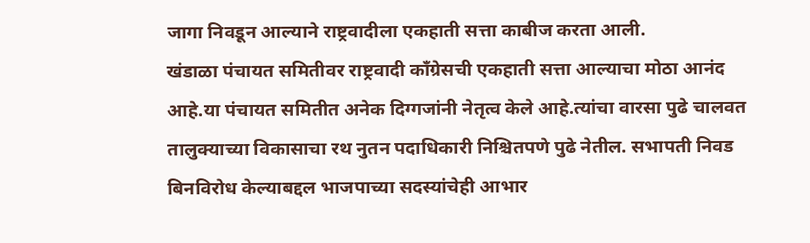जागा निवडून आल्याने राष्ट्रवादीला एकहाती सत्ता काबीज करता आली.
खंडाळा पंचायत समितीवर राष्ट्रवादी काँग्रेसची एकहाती सत्ता आल्याचा मोठा आनंद आहे.या पंचायत समितीत अनेक दिग्गजांनी नेतृत्व केले आहे.त्यांचा वारसा पुढे चालवत तालुक्याच्या विकासाचा रथ नुतन पदाधिकारी निश्चितपणे पुढे नेतील. सभापती निवड बिनविरोध केल्याबद्दल भाजपाच्या सदस्यांचेही आभार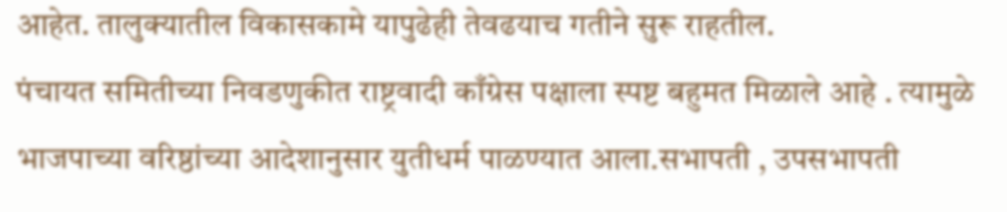आहेत. तालुक्यातील विकासकामे यापुढेही तेवढयाच गतीने सुरू राहतील.
पंचायत समितीच्या निवडणुकीत राष्ट्रवादी काँग्रेस पक्षाला स्पष्ट बहुमत मिळाले आहे . त्यामुळे भाजपाच्या वरिष्ठांच्या आदेशानुसार युतीधर्म पाळण्यात आला.सभापती , उपसभापती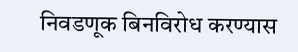निवडणूक बिनविरोध करण्यास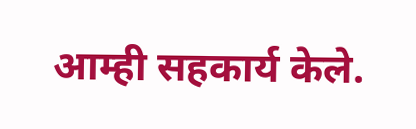आम्ही सहकार्य केले.